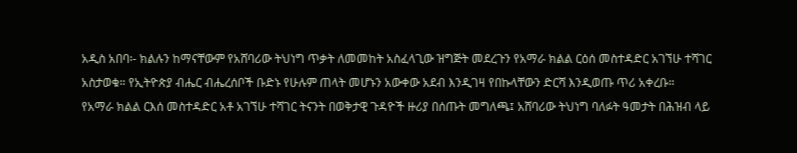አዲስ አበባ፡- ክልሉን ከማናቸውም የአሸባሪው ትህነግ ጥቃት ለመመከት አስፈላጊው ዝግጅት መደረጉን የአማራ ክልል ርዕሰ መስተዳድር አገኘሁ ተሻገር አስታወቁ። የኢትዮጵያ ብሔር ብሔረሰቦች ቡድኑ የሁሉም ጠላት መሆኑን አውቀው አደብ እንዲገዛ የበኩላቸውን ድርሻ እንዲወጡ ጥሪ አቀረቡ።
የአማራ ክልል ርእሰ መስተዳድር አቶ አገኘሁ ተሻገር ትናንት በወቅታዊ ጉዳዮች ዙሪያ በሰጡት መግለጫ፤ አሸባሪው ትህነግ ባለፉት ዓመታት በሕዝብ ላይ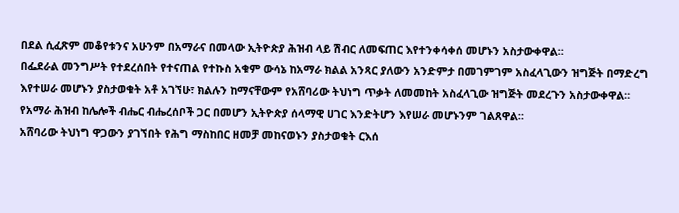በደል ሲፈጽም መቆየቱንና አሁንም በአማራና በመላው ኢትዮጵያ ሕዝብ ላይ ሽብር ለመፍጠር እየተንቀሳቀሰ መሆኑን አስታውቀዋል።
በፌደራል መንግሥት የተደረሰበት የተናጠል የተኩስ አቁም ውሳኔ ከአማራ ክልል አንጻር ያለውን አንድምታ በመገምገም አስፈላጊውን ዝግጅት በማድረግ እየተሠራ መሆኑን ያስታወቁት አቶ አገኘሁ፣ ክልሉን ከማናቸውም የአሸባሪው ትህነግ ጥቃት ለመመከት አስፈላጊው ዝግጅት መደረጉን አስታውቀዋል። የአማራ ሕዝብ ከሌሎች ብሔር ብሔረሰቦች ጋር በመሆን ኢትዮጵያ ሰላማዊ ሀገር እንድትሆን እየሠራ መሆኑንም ገልጸዋል።
አሸባሪው ትህነግ ዋጋውን ያገኘበት የሕግ ማስከበር ዘመቻ መከናወኑን ያስታወቁት ርእሰ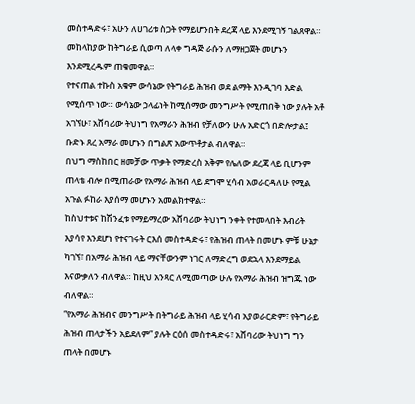መስተዳድሩ፣ አሁን ለሀገሪቱ ስጋት የማይሆንበት ደረጃ ላይ እንደሚገኝ ገልጸዋል። መከላከያው ከትግራይ ሲወጣ ለላቀ ግዳጅ ራሱን ለማዘጋጀት መሆኑን እንደሚረዱም ጠቁመዋል።
የተናጠል ተኩስ አቁም ውሳኔው የትግራይ ሕዝብ ወደ ልማት እንዲገባ እድል የሚሰጥ ነው። ውሳኔው ኃላፊነት ከሚሰማው መንግሥት የሚጠበቅ ነው ያሉት አቶ አገኘሁ፣ አሸባሪው ትህነግ የአማራን ሕዝብ የቻለውን ሁሉ አድርጎ በድሎታል፤ ቡድኑ ጸረ አማራ መሆኑን በግልጽ አውጥቶታል ብለዋል።
በህግ ማስከበር ዘመቻው ጥቃት የማድረስ አቅም የሌለው ደረጃ ላይ ቢሆንም ጠላቴ ብሎ በሚጠራው የአማራ ሕዝብ ላይ ደግሞ ሂሳብ አወራርዳለሁ የሚል አጉል ፉከራ እያሰማ መሆኑን አመልክተዋል።
ከስህተቱና ከሽንፈቱ የማይማረው አሸባሪው ትህነግ ንቀት የተመላበት እብሪት እያሳየ እንደሆነ የተናገሩት ርእሰ መስተዳድሩ፣ የሕዝብ ጠላት በመሆኑ ምቹ ሁኔታ ካገኘ፣ በአማራ ሕዝብ ላይ ማናቸውንም ነገር ለማድረግ ወደኋላ እንደማይል እናውቃለን ብለዋል። ከዚህ አንጻር ለሚመጣው ሁሉ የአማራ ሕዝብ ዝግጁ ነው ብለዋል።
“የአማራ ሕዝብና መንግሥት በትግራይ ሕዝብ ላይ ሂሳብ አያወራርድም፣ የትግራይ ሕዝብ ጠላታችን አይደለም” ያሉት ርዕሰ መስተዳድሩ፣ አሸባሪው ትህነግ ግን ጠላት በመሆኑ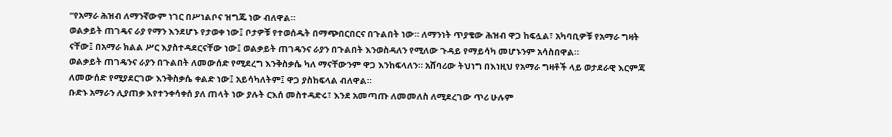“የአማራ ሕዝብ ለማንኛውም ነገር በሥነልቦና ዝግጁ ነው ብለዋል።
ወልቃይት ጠገዴና ራያ የማን እንደሆኑ የታወቀ ነው፤ ቦታዎቹ የተወሰዱት በማጭበርበርና በጉልበት ነው። ለማንነት ጥያቄው ሕዝብ ዋጋ ከፍሏል፣ አካባቢዎቹ የአማራ ግዛት ናቸው፤ በአማራ ክልል ሥር እያስተዳደርናቸው ነው፤ ወልቃይት ጠገዴንና ራያን በጉልበት እንወስዳለን የሚለው ጉዳይ የማይሳካ መሆኑንም አሳስበዋል።
ወልቃይት ጠገዴንና ራያን በጉልበት ለመውሰድ የሚደረግ እንቅስቃሴ ካለ ማናቸውንም ዋጋ እንከፍላለን። አሸባሪው ትህነግ በእነዚህ የአማራ ግዛቶች ላይ ወታደራዊ እርምጃ ለመውሰድ የሚያደርገው እንቅስቃሴ ቀልድ ነው፤ አይሳካለትም፤ ዋጋ ያስከፍላል ብለዋል።
ቡድኑ አማራን ሊያጠቃ እየተንቀሳቀሰ ያለ ጠላት ነው ያሉት ርእሰ መስተዳድሩ፣ እንደ አመጣጡ ለመመለስ ለሚደረገው ጥሪ ሁሉም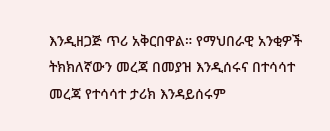እንዲዘጋጅ ጥሪ አቅርበዋል። የማህበራዊ አንቂዎች ትክክለኛውን መረጃ በመያዝ እንዲሰሩና በተሳሳተ መረጃ የተሳሳተ ታሪክ እንዳይሰሩም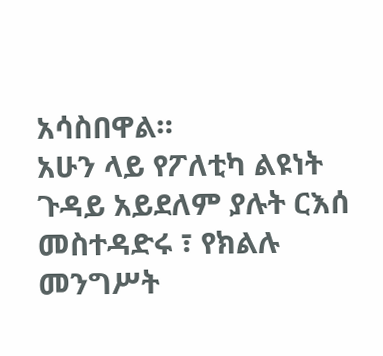አሳስበዋል።
አሁን ላይ የፖለቲካ ልዩነት ጉዳይ አይደለም ያሉት ርእሰ መስተዳድሩ ፣ የክልሉ መንግሥት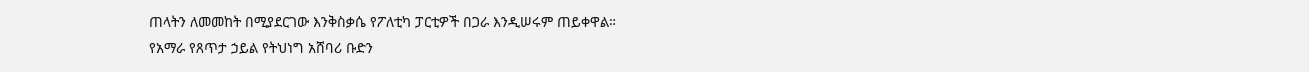ጠላትን ለመመከት በሚያደርገው እንቅስቃሴ የፖለቲካ ፓርቲዎች በጋራ እንዲሠሩም ጠይቀዋል።
የአማራ የጸጥታ ኃይል የትህነግ አሸባሪ ቡድን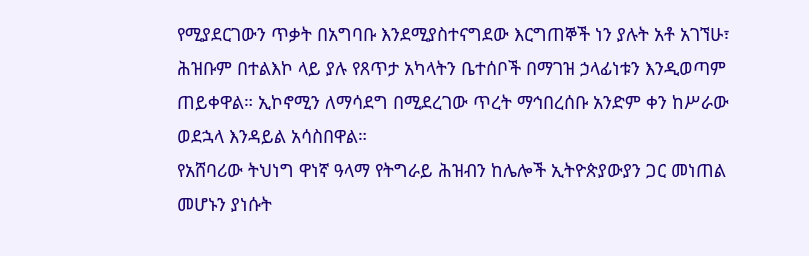የሚያደርገውን ጥቃት በአግባቡ እንደሚያስተናግደው እርግጠኞች ነን ያሉት አቶ አገኘሁ፣ ሕዝቡም በተልእኮ ላይ ያሉ የጸጥታ አካላትን ቤተሰቦች በማገዝ ኃላፊነቱን እንዲወጣም ጠይቀዋል። ኢኮኖሚን ለማሳደግ በሚደረገው ጥረት ማኅበረሰቡ አንድም ቀን ከሥራው ወደኋላ እንዳይል አሳስበዋል።
የአሸባሪው ትህነግ ዋነኛ ዓላማ የትግራይ ሕዝብን ከሌሎች ኢትዮጵያውያን ጋር መነጠል መሆኑን ያነሱት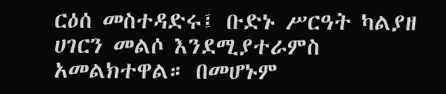ርዕሰ መስተዳድሩ፤ ቡድኑ ሥርዓት ካልያዘ ሀገርን መልሶ እንደሚያተራምስ አመልክተዋል። በመሆኑም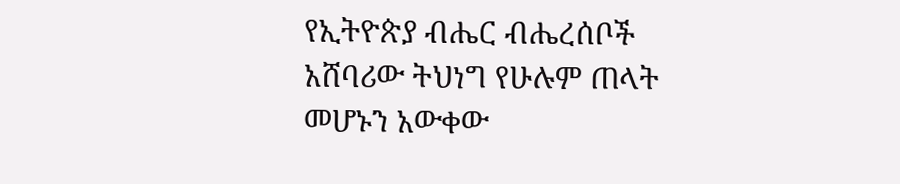የኢትዮጵያ ብሔር ብሔረሰቦች አሸባሪው ትህነግ የሁሉም ጠላት መሆኑን አውቀው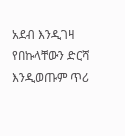አደብ እንዲገዛ የበኩላቸውን ድርሻ እንዲወጡም ጥሪ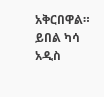አቅርበዋል።
ይበል ካሳ
አዲስ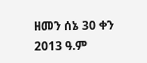ዘመን ሰኔ 30 ቀን 2013 ዓ.ም